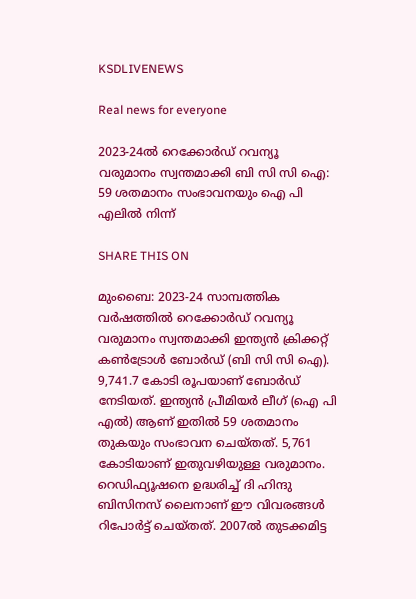KSDLIVENEWS

Real news for everyone

2023-24ല്‍ റെക്കോര്‍ഡ് റവന്യൂ വരുമാനം സ്വന്തമാക്കി ബി സി സി ഐ: 59 ശതമാനം സംഭാവനയും ഐ പി എലില്‍ നിന്ന്

SHARE THIS ON

മുംബൈ: 2023-24 സാമ്പത്തിക വര്‍ഷത്തില്‍ റെക്കോര്‍ഡ് റവന്യൂ വരുമാനം സ്വന്തമാക്കി ഇന്ത്യന്‍ ക്രിക്കറ്റ് കണ്‍ട്രോള്‍ ബോര്‍ഡ് (ബി സി സി ഐ). 9,741.7 കോടി രൂപയാണ് ബോര്‍ഡ് നേടിയത്. ഇന്ത്യന്‍ പ്രീമിയര്‍ ലീഗ് (ഐ പി എല്‍) ആണ് ഇതില്‍ 59 ശതമാനം തുകയും സംഭാവന ചെയ്തത്. 5,761 കോടിയാണ് ഇതുവഴിയുള്ള വരുമാനം. റെഡിഫ്യൂഷനെ ഉദ്ധരിച്ച് ദി ഹിന്ദു ബിസിനസ് ലൈനാണ് ഈ വിവരങ്ങള്‍ റിപോര്‍ട്ട് ചെയ്തത്. 2007ല്‍ തുടക്കമിട്ട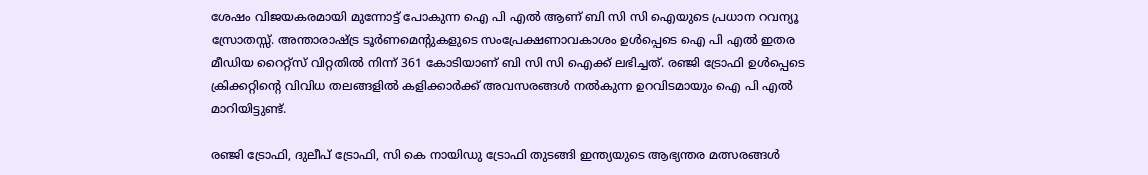ശേഷം വിജയകരമായി മുന്നോട്ട് പോകുന്ന ഐ പി എല്‍ ആണ് ബി സി സി ഐയുടെ പ്രധാന റവന്യൂ സ്രോതസ്സ്. അന്താരാഷ്ട്ര ടൂര്‍ണമെന്റുകളുടെ സംപ്രേക്ഷണാവകാശം ഉള്‍പ്പെടെ ഐ പി എല്‍ ഇതര മീഡിയ റൈറ്റ്സ് വിറ്റതില്‍ നിന്ന് 361 കോടിയാണ് ബി സി സി ഐക്ക് ലഭിച്ചത്. രഞ്ജി ട്രോഫി ഉള്‍പ്പെടെ ക്രിക്കറ്റിന്റെ വിവിധ തലങ്ങളില്‍ കളിക്കാര്‍ക്ക് അവസരങ്ങള്‍ നല്‍കുന്ന ഉറവിടമായും ഐ പി എല്‍ മാറിയിട്ടുണ്ട്.

രഞ്ജി ട്രോഫി, ദുലീപ് ട്രോഫി, സി കെ നായിഡു ട്രോഫി തുടങ്ങി ഇന്ത്യയുടെ ആഭ്യന്തര മത്സരങ്ങള്‍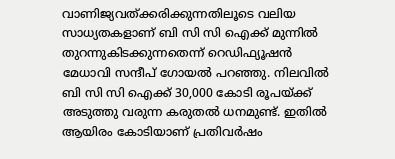വാണിജ്യവത്ക്കരിക്കുന്നതിലൂടെ വലിയ സാധ്യതകളാണ് ബി സി സി ഐക്ക് മുന്നില്‍ തുറന്നുകിടക്കുന്നതെന്ന് റെഡിഫ്യൂഷന്‍ മേധാവി സന്ദീപ് ഗോയല്‍ പറഞ്ഞു. നിലവില്‍ ബി സി സി ഐക്ക് 30,000 കോടി രൂപയ്ക്ക് അടുത്തു വരുന്ന കരുതല്‍ ധനമുണ്ട്. ഇതില്‍ ആയിരം കോടിയാണ് പ്രതിവര്‍ഷം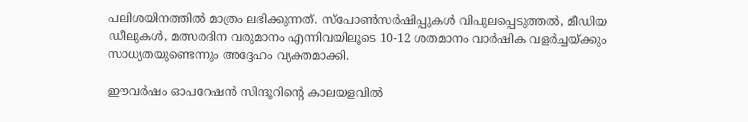പലിശയിനത്തില്‍ മാത്രം ലഭിക്കുന്നത്. സ്പോണ്‍സര്‍ഷിപ്പുകള്‍ വിപുലപ്പെടുത്തല്‍, മീഡിയ ഡീലുകള്‍, മത്സരദിന വരുമാനം എന്നിവയിലൂടെ 10-12 ശതമാനം വാര്‍ഷിക വളര്‍ച്ചയ്ക്കും സാധ്യതയുണ്ടെന്നും അദ്ദേഹം വ്യക്തമാക്കി.

ഈവര്‍ഷം ഓപറേഷന്‍ സിന്ദൂറിന്റെ കാലയളവില്‍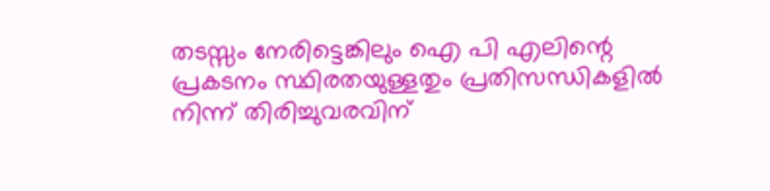തടസ്സം നേരിട്ടെങ്കിലും ഐ പി എലിന്റെ പ്രകടനം സ്ഥിരതയുള്ളതും പ്രതിസന്ധികളില്‍ നിന്ന് തിരിച്ചുവരവിന്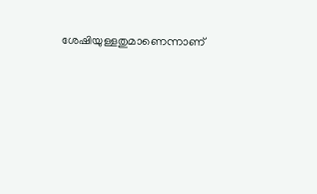ശേഷിയുള്ളതുമാണെന്നാണ്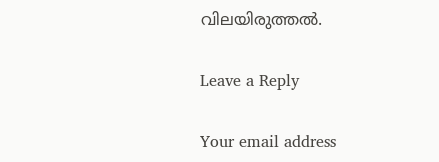വിലയിരുത്തല്‍.

Leave a Reply

Your email address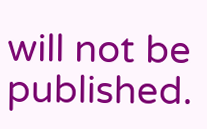will not be published.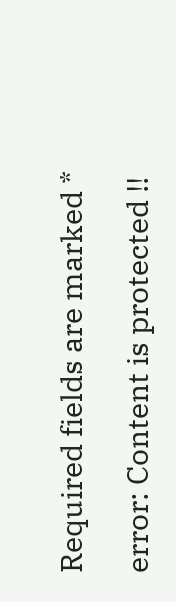Required fields are marked *

error: Content is protected !!